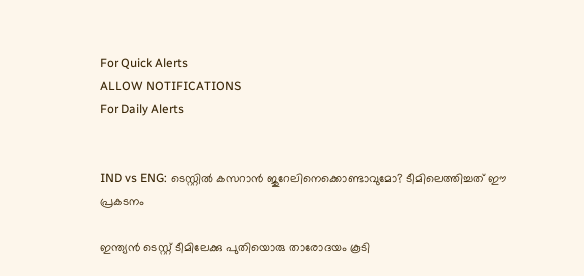For Quick Alerts
ALLOW NOTIFICATIONS
For Daily Alerts


IND vs ENG: ടെസ്റ്റില്‍ കസറാന്‍ ജുറേലിനെക്കൊണ്ടാവുമോ? ടീമിലെത്തിച്ചത് ഈ പ്രകടനം

ഇന്ത്യന്‍ ടെസ്റ്റ് ടീമിലേക്കു പുതിയൊരു താരോദയം കൂടി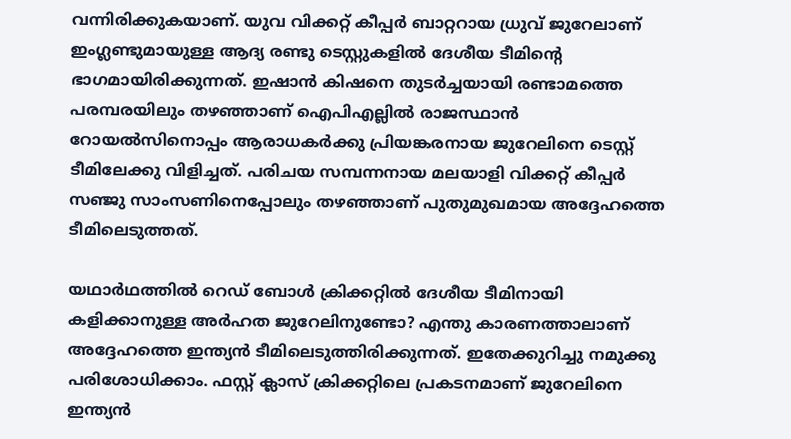വന്നിരിക്കുകയാണ്. യുവ വിക്കറ്റ് കീപ്പര്‍ ബാറ്ററായ ധ്രുവ് ജുറേലാണ് ഇംഗ്ലണ്ടുമായുള്ള ആദ്യ രണ്ടു ടെസ്റ്റുകളില്‍ ദേശീയ ടീമിന്റെ ഭാഗമായിരിക്കുന്നത്. ഇഷാന്‍ കിഷനെ തുടര്‍ച്ചയായി രണ്ടാമത്തെ പരമ്പരയിലും തഴഞ്ഞാണ് ഐപിഎല്ലില്‍ രാജസ്ഥാന്‍ റോയല്‍സിനൊപ്പം ആരാധകര്‍ക്കു പ്രിയങ്കരനായ ജുറേലിനെ ടെസ്റ്റ് ടീമിലേക്കു വിളിച്ചത്. പരിചയ സമ്പന്നനായ മലയാളി വിക്കറ്റ് കീപ്പര്‍ സഞ്ജു സാംസണിനെപ്പോലും തഴഞ്ഞാണ് പുതുമുഖമായ അദ്ദേഹത്തെ ടീമിലെടുത്തത്.

യഥാര്‍ഥത്തില്‍ റെഡ് ബോള്‍ ക്രിക്കറ്റില്‍ ദേശീയ ടീമിനായി കളിക്കാനുള്ള അര്‍ഹത ജുറേലിനുണ്ടോ? എന്തു കാരണത്താലാണ് അദ്ദേഹത്തെ ഇന്ത്യന്‍ ടീമിലെടുത്തിരിക്കുന്നത്. ഇതേക്കുറിച്ചു നമുക്കു പരിശോധിക്കാം. ഫസ്റ്റ് ക്ലാസ് ക്രിക്കറ്റിലെ പ്രകടനമാണ് ജുറേലിനെ ഇന്ത്യന്‍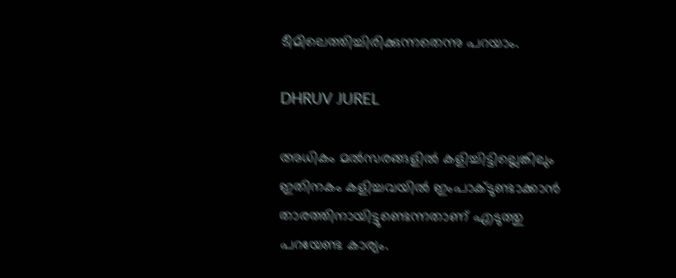ടീമിലെത്തിച്ചിരിക്കുന്നതെന്നു പറയാം.

DHRUV JUREL

അധികം മല്‍സരങ്ങളില്‍ കളിച്ചിട്ടില്ലെങ്കിലും ഇതിനകം കളിച്ചവയില്‍ ഇംപാക്ടുണ്ടാക്കാന്‍ താരത്തിനായിട്ടുണ്ടെന്നതാണ് എടുത്തു പറയേണ്ട കാര്യം.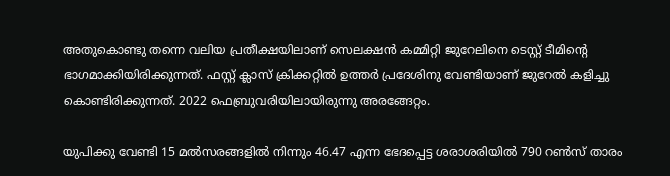അതുകൊണ്ടു തന്നെ വലിയ പ്രതീക്ഷയിലാണ് സെലക്ഷന്‍ കമ്മിറ്റി ജുറേലിനെ ടെസ്റ്റ് ടീമിന്റെ ഭാഗമാക്കിയിരിക്കുന്നത്. ഫസ്റ്റ് ക്ലാസ് ക്രിക്കറ്റില്‍ ഉത്തര്‍ പ്രദേശിനു വേണ്ടിയാണ് ജുറേല്‍ കളിച്ചു കൊണ്ടിരിക്കുന്നത്. 2022 ഫെബ്രുവരിയിലായിരുന്നു അരങ്ങേറ്റം.

യുപിക്കു വേണ്ടി 15 മല്‍സരങ്ങളില്‍ നിന്നും 46.47 എന്ന ഭേദപ്പെട്ട ശരാശരിയില്‍ 790 റണ്‍സ് താരം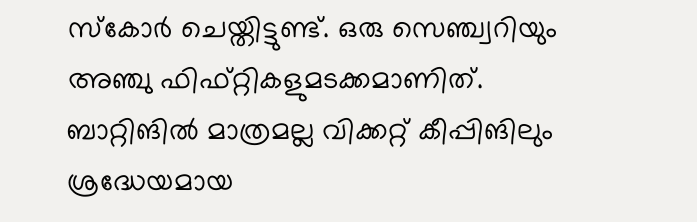സ്‌കോര്‍ ചെയ്തിട്ടുണ്ട്. ഒരു സെഞ്ച്വറിയും അഞ്ചു ഫിഫ്റ്റികളുമടക്കമാണിത്. ബാറ്റിങില്‍ മാത്രമല്ല വിക്കറ്റ് കീപ്പിങിലും ശ്രദ്ധേയമായ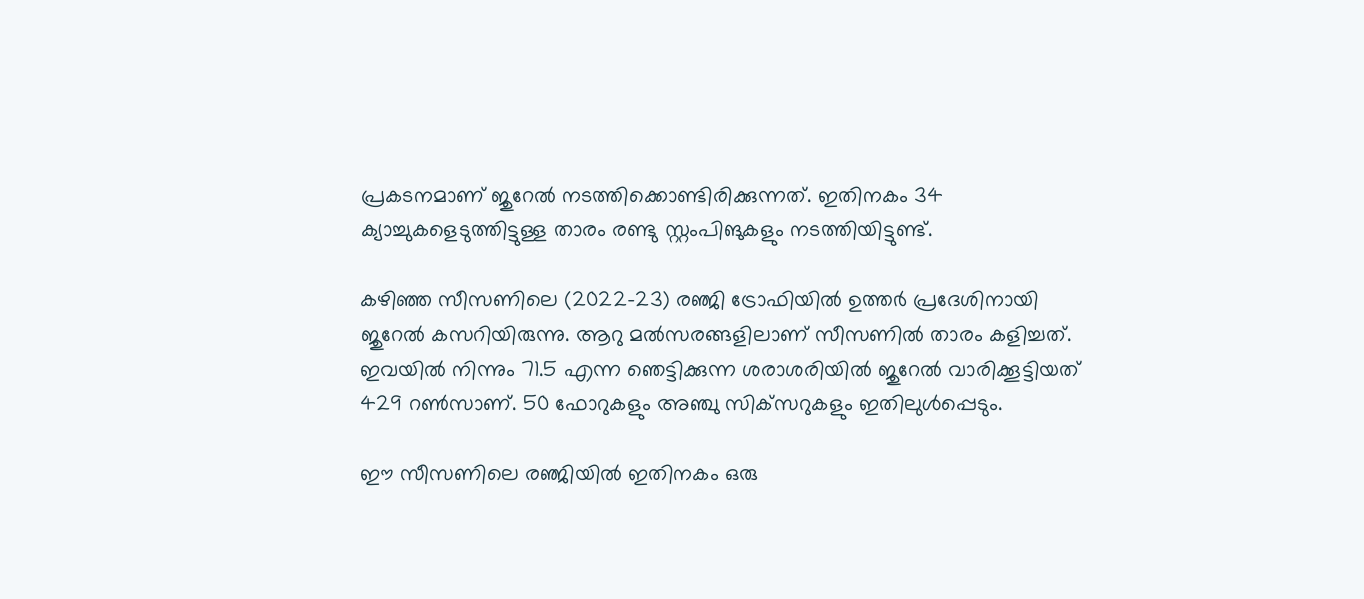പ്രകടനമാണ് ജുറേല്‍ നടത്തിക്കൊണ്ടിരിക്കുന്നത്. ഇതിനകം 34 ക്യാച്ചുകളെടുത്തിട്ടുള്ള താരം രണ്ടു സ്റ്റംപിങുകളും നടത്തിയിട്ടുണ്ട്.

കഴിഞ്ഞ സീസണിലെ (2022-23) രഞ്ജി ട്രോഫിയില്‍ ഉത്തര്‍ പ്രദേശിനായി ജുറേല്‍ കസറിയിരുന്നു. ആറു മല്‍സരങ്ങളിലാണ് സീസണില്‍ താരം കളിച്ചത്. ഇവയില്‍ നിന്നും 71.5 എന്ന ഞെട്ടിക്കുന്ന ശരാശരിയില്‍ ജുറേല്‍ വാരിക്കൂട്ടിയത് 429 റണ്‍സാണ്. 50 ഫോറുകളും അഞ്ചു സിക്‌സറുകളും ഇതിലുള്‍പ്പെടും.

ഈ സീസണിലെ രഞ്ജിയില്‍ ഇതിനകം ഒരു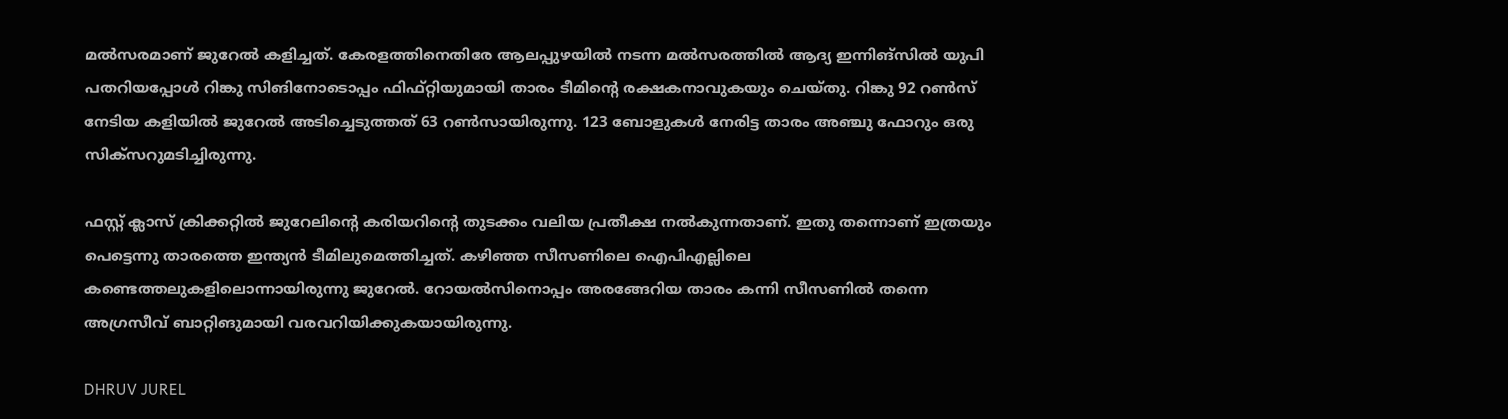മല്‍സരമാണ് ജുറേല്‍ കളിച്ചത്. കേരളത്തിനെതിരേ ആലപ്പുഴയില്‍ നടന്ന മല്‍സരത്തില്‍ ആദ്യ ഇന്നിങ്‌സില്‍ യുപി പതറിയപ്പോള്‍ റിങ്കു സിങിനോടൊപ്പം ഫിഫ്റ്റിയുമായി താരം ടീമിന്‍റെ രക്ഷകനാവുകയും ചെയ്തു. റിങ്കു 92 റണ്‍സ് നേടിയ കളിയില്‍ ജുറേല്‍ അടിച്ചെടുത്തത് 63 റണ്‍സായിരുന്നു. 123 ബോളുകള്‍ നേരിട്ട താരം അഞ്ചു ഫോറും ഒരു സിക്‌സറുമടിച്ചിരുന്നു.

ഫസ്റ്റ് ക്ലാസ് ക്രിക്കറ്റില്‍ ജുറേലിന്റെ കരിയറിന്റെ തുടക്കം വലിയ പ്രതീക്ഷ നല്‍കുന്നതാണ്. ഇതു തന്നൊണ് ഇത്രയും പെട്ടെന്നു താരത്തെ ഇന്ത്യന്‍ ടീമിലുമെത്തിച്ചത്. കഴിഞ്ഞ സീസണിലെ ഐപിഎല്ലിലെ കണ്ടെത്തലുകളിലൊന്നായിരുന്നു ജുറേല്‍. റോയല്‍സിനൊപ്പം അരങ്ങേറിയ താരം കന്നി സീസണില്‍ തന്നെ അഗ്രസീവ് ബാറ്റിങുമായി വരവറിയിക്കുകയായിരുന്നു.

DHRUV JUREL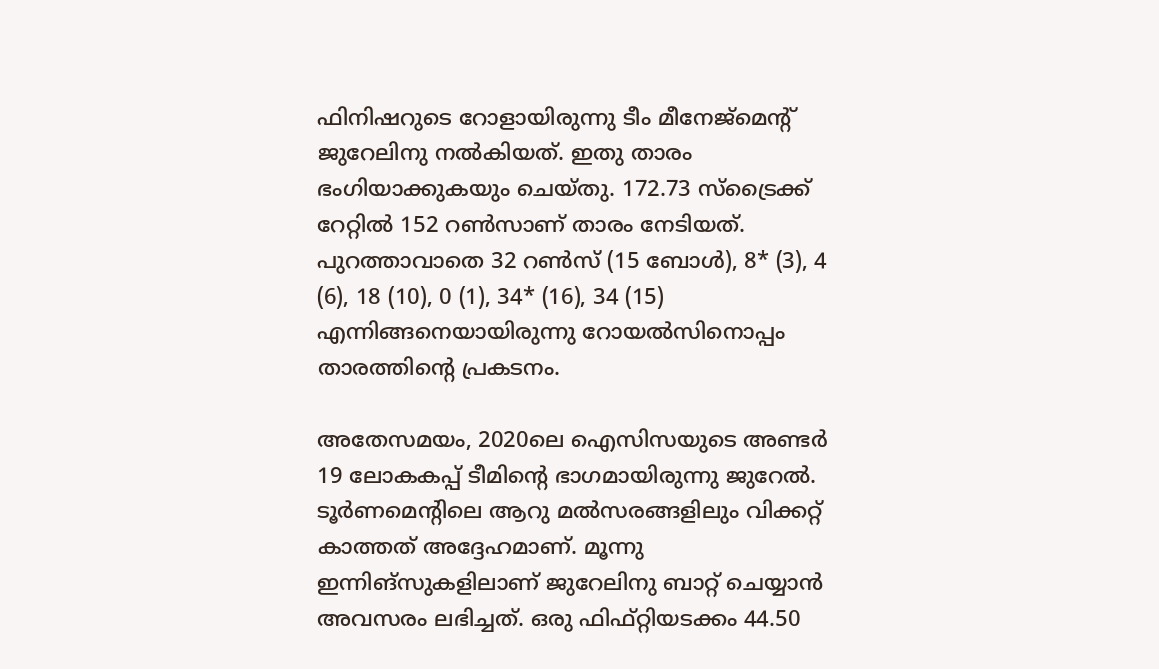ഫിനിഷറുടെ റോളായിരുന്നു ടീം മീനേജ്‌മെന്റ് ജുറേലിനു നല്‍കിയത്. ഇതു താരം ഭംഗിയാക്കുകയും ചെയ്തു. 172.73 സ്‌ട്രൈക്ക് റേറ്റില്‍ 152 റണ്‍സാണ് താരം നേടിയത്. പുറത്താവാതെ 32 റണ്‍സ് (15 ബോള്‍), 8* (3), 4 (6), 18 (10), 0 (1), 34* (16), 34 (15) എന്നിങ്ങനെയായിരുന്നു റോയല്‍സിനൊപ്പം താരത്തിന്റെ പ്രകടനം.

അതേസമയം, 2020ലെ ഐസിസയുടെ അണ്ടര്‍ 19 ലോകകപ്പ് ടീമിന്റെ ഭാഗമായിരുന്നു ജുറേല്‍. ടൂര്‍ണമെന്റിലെ ആറു മല്‍സരങ്ങളിലും വിക്കറ്റ് കാത്തത് അദ്ദേഹമാണ്. മൂന്നു ഇന്നിങ്‌സുകളിലാണ് ജുറേലിനു ബാറ്റ് ചെയ്യാന്‍ അവസരം ലഭിച്ചത്. ഒരു ഫിഫ്റ്റിയടക്കം 44.50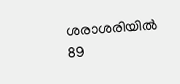ശരാശരിയില്‍ 89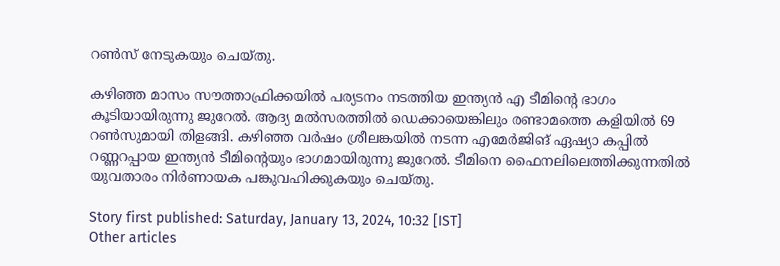റണ്‍സ് നേടുകയും ചെയ്തു.

കഴിഞ്ഞ മാസം സൗത്താഫ്രിക്കയില്‍ പര്യടനം നടത്തിയ ഇന്ത്യന്‍ എ ടീമിന്റെ ഭാഗം കൂടിയായിരുന്നു ജുറേല്‍. ആദ്യ മല്‍സരത്തില്‍ ഡെക്കായെങ്കിലും രണ്ടാമത്തെ കളിയില്‍ 69 റണ്‍സുമായി തിളങ്ങി. കഴിഞ്ഞ വര്‍ഷം ശ്രീലങ്കയില്‍ നടന്ന എമേര്‍ജിങ് ഏഷ്യാ കപ്പില്‍ റണ്ണറപ്പായ ഇന്ത്യന്‍ ടീമിന്റെയും ഭാഗമായിരുന്നു ജുറേല്‍. ടീമിനെ ഫൈനലിലെത്തിക്കുന്നതില്‍ യുവതാരം നിര്‍ണായക പങ്കുവഹിക്കുകയും ചെയ്തു.

Story first published: Saturday, January 13, 2024, 10:32 [IST]
Other articles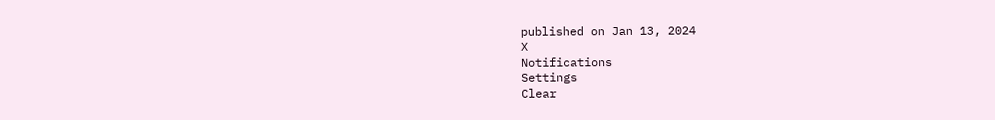published on Jan 13, 2024
X
Notifications
Settings
Clear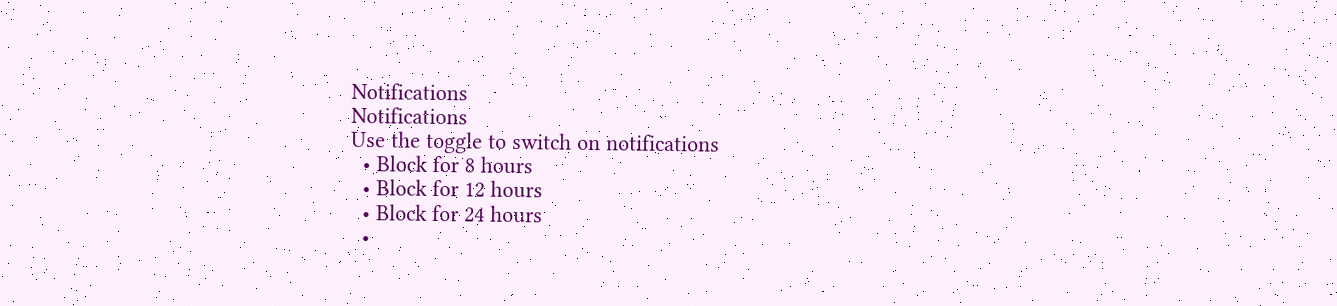Notifications
Notifications
Use the toggle to switch on notifications
  • Block for 8 hours
  • Block for 12 hours
  • Block for 24 hours
  •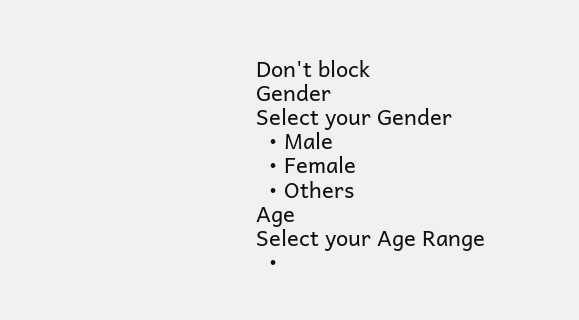Don't block
Gender
Select your Gender
  • Male
  • Female
  • Others
Age
Select your Age Range
  •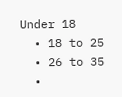Under 18
  • 18 to 25
  • 26 to 35
  •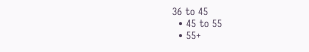36 to 45
  • 45 to 55
  • 55+